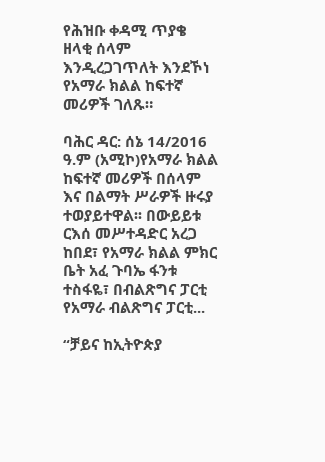የሕዝቡ ቀዳሚ ጥያቄ ዘላቂ ሰላም እንዲረጋገጥለት እንደኾነ የአማራ ክልል ከፍተኛ መሪዎች ገለጹ።

ባሕር ዳር: ሰኔ 14/2016 ዓ.ም (አሚኮ)የአማራ ክልል ከፍተኛ መሪዎች በሰላም እና በልማት ሥራዎች ዙሩያ ተወያይተዋል፡፡ በውይይቱ ርእሰ መሥተዳድር አረጋ ከበደ፣ የአማራ ክልል ምክር ቤት አፈ ጉባኤ ፋንቱ ተስፋዬ፣ በብልጽግና ፓርቲ የአማራ ብልጽግና ፓርቲ...

“ቻይና ከኢትዮጵያ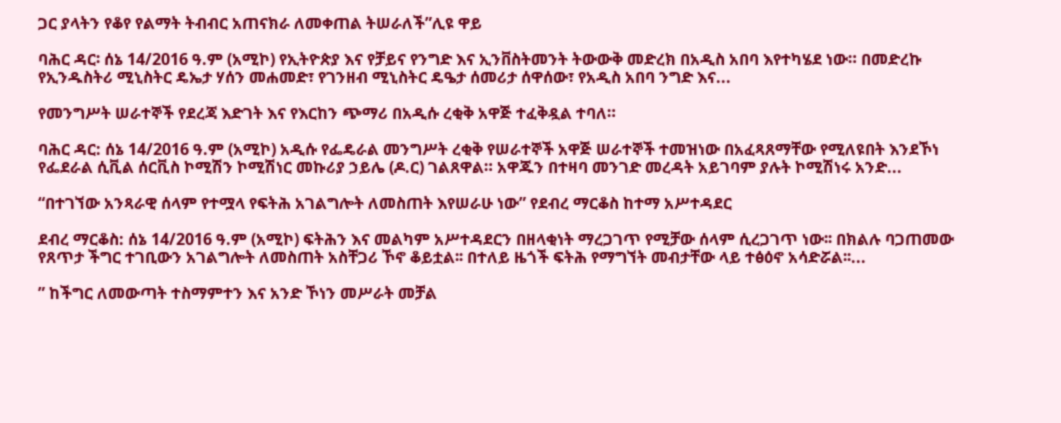ጋር ያላትን የቆየ የልማት ትብብር አጠናክራ ለመቀጠል ትሠራለች”ሊዩ ዋይ

ባሕር ዳር፡ ሰኔ 14/2016 ዓ.ም (አሚኮ) የኢትዮጵያ እና የቻይና የንግድ እና ኢንቨስትመንት ትውውቅ መድረክ በአዲስ አበባ እየተካሄደ ነው። በመድረኩ የኢንዱስትሪ ሚኒስትር ዴኤታ ሃሰን መሐመድ፣ የገንዘብ ሚኒስትር ዴዔታ ሰመሪታ ሰዋሰው፣ የአዲስ አበባ ንግድ እና...

የመንግሥት ሠራተኞች የደረጃ እድገት እና የእርከን ጭማሪ በአዲሱ ረቂቅ አዋጅ ተፈቅዷል ተባለ።

ባሕር ዳር: ሰኔ 14/2016 ዓ.ም (አሚኮ) አዲሱ የፌዴራል መንግሥት ረቂቅ የሠራተኞች አዋጅ ሠራተኞች ተመዝነው በአፈጻጸማቸው የሚለዩበት እንደኾነ የፌደራል ሲቪል ሰርቪስ ኮሚሽን ኮሚሽነር መኩሪያ ኃይሌ (ዶ.ር) ገልጸዋል። አዋጁን በተዛባ መንገድ መረዳት አይገባም ያሉት ኮሚሽነሩ አንድ...

“በተገኘው አንጻራዊ ሰላም የተሟላ የፍትሕ አገልግሎት ለመስጠት እየሠራሁ ነው” የደብረ ማርቆስ ከተማ አሥተዳደር

ደብረ ማርቆስ: ሰኔ 14/2016 ዓ.ም (አሚኮ) ፍትሕን እና መልካም አሥተዳደርን በዘላቂነት ማረጋገጥ የሚቻው ሰላም ሲረጋገጥ ነው፡፡ በክልሉ ባጋጠመው የጸጥታ ችግር ተገቢውን አገልግሎት ለመስጠት አስቸጋሪ ኾኖ ቆይቷል፡፡ በተለይ ዜጎች ፍትሕ የማግኘት መብታቸው ላይ ተፅዕኖ አሳድሯል፡፡...

” ከችግር ለመውጣት ተስማምተን እና አንድ ኾነን መሥራት መቻል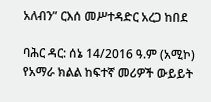አለብን” ርእሰ መሥተዳድር አረጋ ከበደ

ባሕር ዳር: ሰኔ 14/2016 ዓ.ም (አሚኮ) የአማራ ክልል ከፍተኛ መሪዎች ውይይት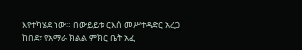እየተካሄደ ነው። በውይይቱ ርእሰ መሥተዳድር አረጋ ከበደ፣ የአማራ ክልል ምክር ቤት አፈ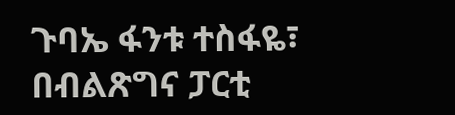ጉባኤ ፋንቱ ተስፋዬ፣ በብልጽግና ፓርቲ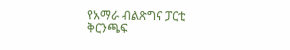የአማራ ብልጽግና ፓርቲ ቅርንጫፍ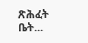ጽሕፈት ቤት...